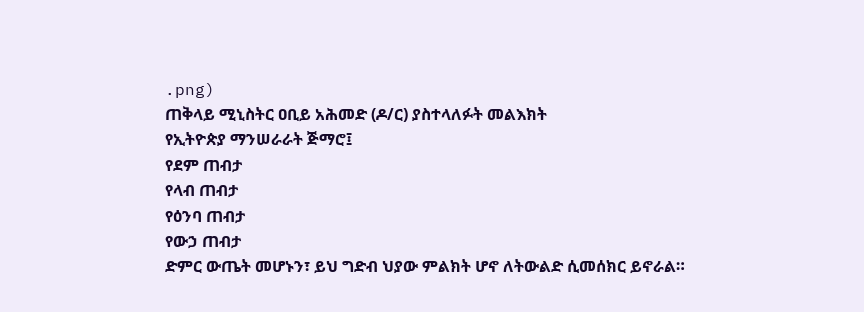.png)
ጠቅላይ ሚኒስትር ዐቢይ አሕመድ (ዶ/ር) ያስተላለፉት መልእክት
የኢትዮጵያ ማንሠራራት ጅማሮ፤
የደም ጠብታ
የላብ ጠብታ
የዕንባ ጠብታ
የውኃ ጠብታ
ድምር ውጤት መሆኑን፣ ይህ ግድብ ህያው ምልክት ሆኖ ለትውልድ ሲመሰክር ይኖራል።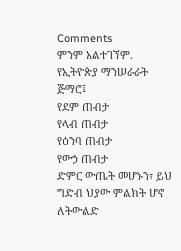Comments
ምንም አልተገኘም.
የኢትዮጵያ ማንሠራራት ጅማሮ፤
የደም ጠብታ
የላብ ጠብታ
የዕንባ ጠብታ
የውኃ ጠብታ
ድምር ውጤት መሆኑን፣ ይህ ግድብ ህያው ምልክት ሆኖ ለትውልድ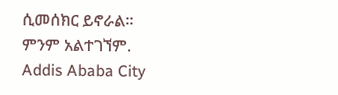ሲመሰክር ይኖራል።
ምንም አልተገኘም.
Addis Ababa City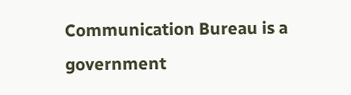Communication Bureau is a government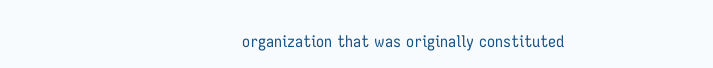organization that was originally constituted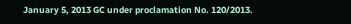January 5, 2013 GC under proclamation No. 120/2013.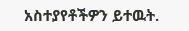አስተያየቶችዎን ይተዉት.